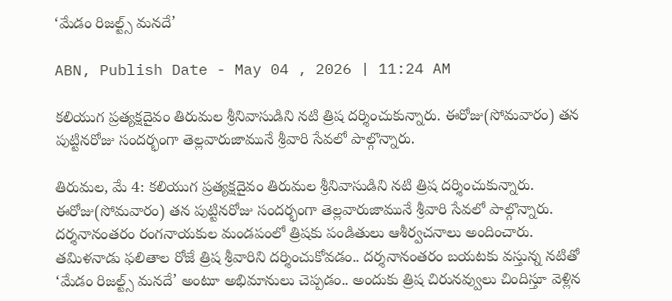‘మేడం రిజల్ట్స్ మనదే’

ABN, Publish Date - May 04 , 2026 | 11:24 AM

కలియుగ ప్రత్యక్షదైవం తిరుమల శ్రీనివాసుడిని నటి త్రిష దర్శించుకున్నారు. ఈరోజు(సోమవారం) తన పుట్టినరోజు సందర్భంగా తెల్లవారుజామునే శ్రీవారి సేవలో పాల్గొన్నారు.

తిరుమల, మే 4: కలియుగ ప్రత్యక్షదైవం తిరుమల శ్రీనివాసుడిని నటి త్రిష దర్శించుకున్నారు. ఈరోజు(సోమవారం) తన పుట్టినరోజు సందర్భంగా తెల్లవారుజామునే శ్రీవారి సేవలో పాల్గొన్నారు. దర్శనానంతరం రంగనాయకుల మండపంలో త్రిషకు పండితులు ఆశీర్వచనాలు అందించారు. తమిళనాడు ఫలితాల రోజే త్రిష శ్రీవారిని దర్శించుకోవడం.. దర్శనానంతరం బయటకు వస్తున్న నటితో ‘మేడం రిజల్ట్స్ మనదే’ అంటూ అభిమానులు చెప్పడం.. అందుకు త్రిష చిరునవ్వులు చిందిస్తూ వెళ్లిన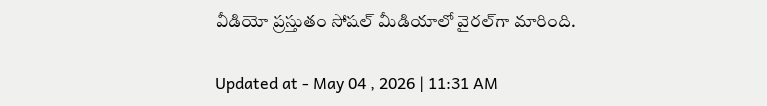వీడియో ప్రస్తుతం సోషల్ మీడియాలో వైరల్‌గా మారింది.

Updated at - May 04 , 2026 | 11:31 AM